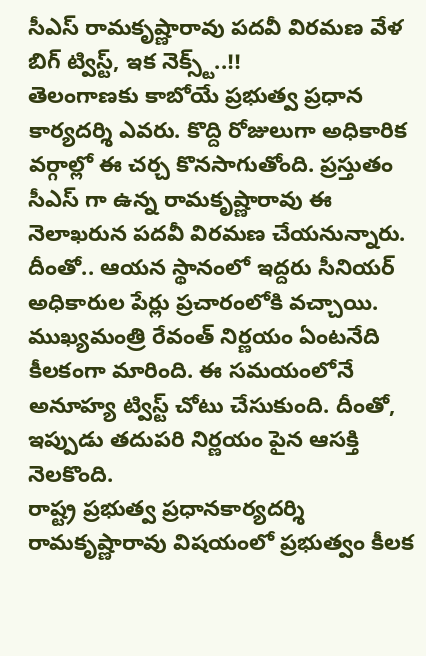సీఎస్ రామకృష్ణారావు పదవీ విరమణ వేళ బిగ్ ట్విస్ట్, ఇక నెక్స్ట్..!!
తెలంగాణకు కాబోయే ప్రభుత్వ ప్రధాన కార్యదర్శి ఎవరు. కొద్ది రోజులుగా అధికారిక వర్గాల్లో ఈ చర్చ కొనసాగుతోంది. ప్రస్తుతం సీఎస్ గా ఉన్న రామకృష్ణారావు ఈ నెలాఖరున పదవీ విరమణ చేయనున్నారు. దీంతో.. ఆయన స్థానంలో ఇద్దరు సీనియర్ అధికారుల పేర్లు ప్రచారంలోకి వచ్చాయి. ముఖ్యమంత్రి రేవంత్ నిర్ణయం ఏంటనేది కీలకంగా మారింది. ఈ సమయంలోనే అనూహ్య ట్విస్ట్ చోటు చేసుకుంది. దీంతో, ఇప్పుడు తదుపరి నిర్ణయం పైన ఆసక్తి నెలకొంది.
రాష్ట్ర ప్రభుత్వ ప్రధానకార్యదర్శి రామకృష్ణారావు విషయంలో ప్రభుత్వం కీలక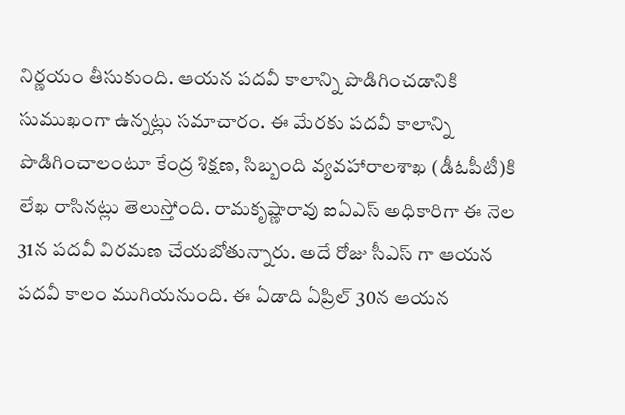నిర్ణయం తీసుకుంది. ఆయన పదవీ కాలాన్ని పొడిగించడానికి సుముఖంగా ఉన్నట్లు సమాచారం. ఈ మేరకు పదవీ కాలాన్ని పొడిగించాలంటూ కేంద్ర శిక్షణ, సిబ్బంది వ్యవహారాలశాఖ (డీఓపీటీ)కి లేఖ రాసినట్లు తెలుస్తోంది. రామకృష్ణారావు ఐఏఎస్ అధికారిగా ఈ నెల 31న పదవీ విరమణ చేయబోతున్నారు. అదే రోజు సీఎస్ గా ఆయన పదవీ కాలం ముగియనుంది. ఈ ఏడాది ఏప్రిల్ 30న ఆయన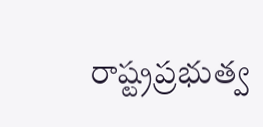రాష్ట్రప్రభుత్వ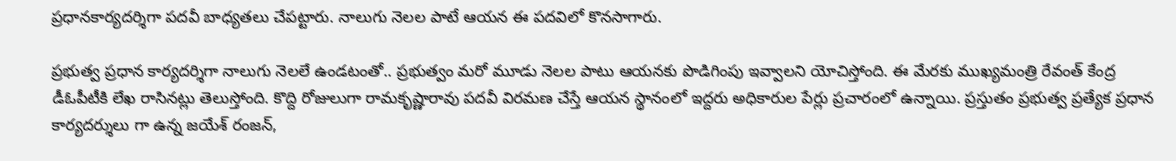ప్రధానకార్యదర్శిగా పదవీ బాధ్యతలు చేపట్టారు. నాలుగు నెలల పాటే ఆయన ఈ పదవిలో కొనసాగారు.

ప్రభుత్వ ప్రధాన కార్యదర్శిగా నాలుగు నెలలే ఉండటంతో.. ప్రభుత్వం మరో మూడు నెలల పాటు ఆయనకు పొడిగింపు ఇవ్వాలని యోచిస్తోంది. ఈ మేరకు ముఖ్యమంత్రి రేవంత్ కేంద్ర డీఓపీటీకి లేఖ రాసినట్లు తెలుస్తోంది. కొద్ది రోజులుగా రామకృష్ణారావు పదవీ విరమణ చేస్తే ఆయన స్థానంలో ఇద్దరు అధికారుల పేర్లు ప్రచారంలో ఉన్నాయి. ప్రస్తుతం ప్రభుత్వ ప్రత్యేక ప్రధాన కార్యదర్శులు గా ఉన్న జయేశ్ రంజన్,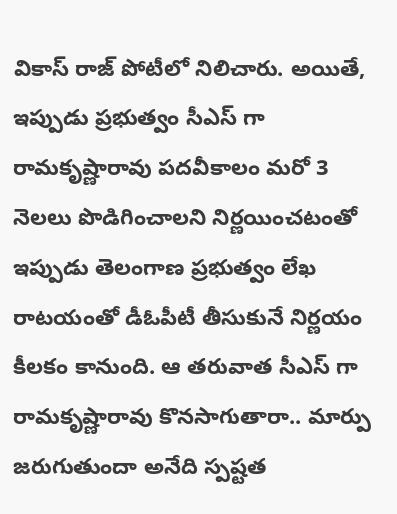వికాస్ రాజ్ పోటీలో నిలిచారు. అయితే, ఇప్పుడు ప్రభుత్వం సీఎస్ గా రామకృష్ణారావు పదవీకాలం మరో 3 నెలలు పొడిగించాలని నిర్ణయించటంతో ఇప్పుడు తెలంగాణ ప్రభుత్వం లేఖ రాటయంతో డీఓపీటీ తీసుకునే నిర్ణయం కీలకం కానుంది. ఆ తరువాత సీఎస్ గా రామకృష్ణారావు కొనసాగుతారా.. మార్పు జరుగుతుందా అనేది స్పష్టత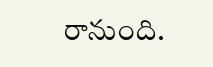రానుంది.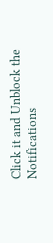Click it and Unblock the Notifications